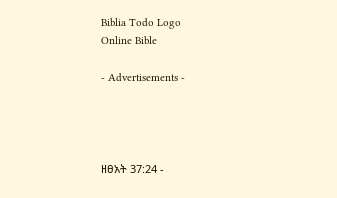Biblia Todo Logo
Online Bible

- Advertisements -




ዘፀአት 37:24 -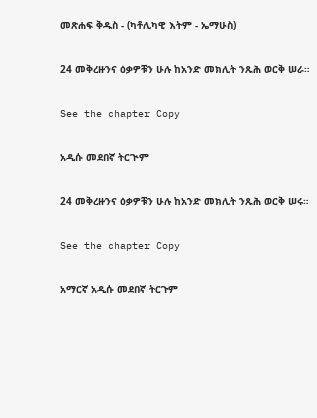መጽሐፍ ቅዱስ - (ካቶሊካዊ እትም - ኤማሁስ)

24 መቅረዙንና ዕቃዎቹን ሁሉ ከአንድ መክሊት ንጹሕ ወርቅ ሠራ።

See the chapter Copy

አዲሱ መደበኛ ትርጒም

24 መቅረዙንና ዕቃዎቹን ሁሉ ከአንድ መክሊት ንጹሕ ወርቅ ሠሩ።

See the chapter Copy

አማርኛ አዲሱ መደበኛ ትርጉም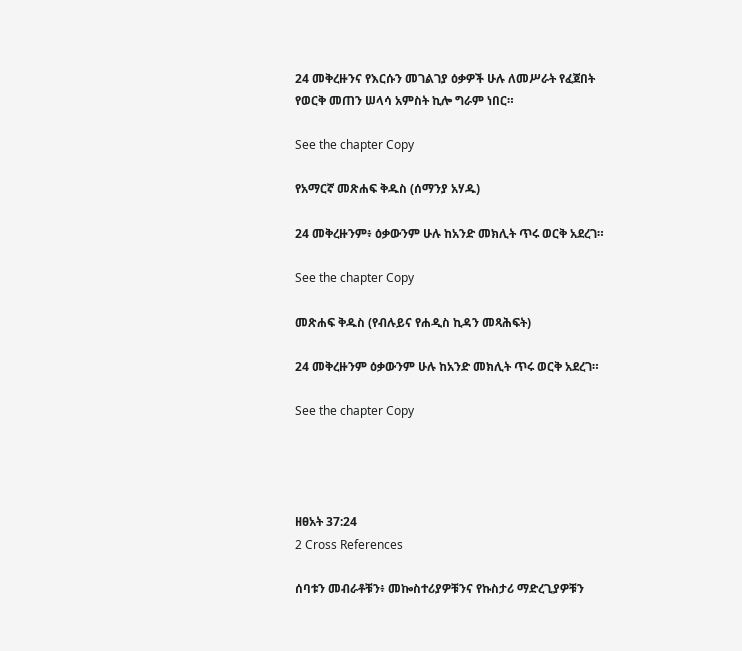24 መቅረዙንና የእርሱን መገልገያ ዕቃዎች ሁሉ ለመሥራት የፈጀበት የወርቅ መጠን ሠላሳ አምስት ኪሎ ግራም ነበር።

See the chapter Copy

የአማርኛ መጽሐፍ ቅዱስ (ሰማንያ አሃዱ)

24 መቅረዙንም፥ ዕቃውንም ሁሉ ከአንድ መክሊት ጥሩ ወርቅ አደረገ።

See the chapter Copy

መጽሐፍ ቅዱስ (የብሉይና የሐዲስ ኪዳን መጻሕፍት)

24 መቅረዙንም ዕቃውንም ሁሉ ከአንድ መክሊት ጥሩ ወርቅ አደረገ።

See the chapter Copy




ዘፀአት 37:24
2 Cross References

ሰባቱን መብራቶቹን፥ መኰስተሪያዎቹንና የኩስታሪ ማድረጊያዎቹን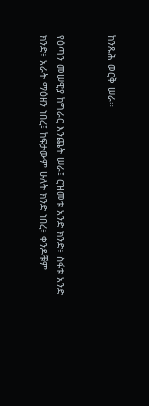ከንጹሕ ወርቅ ሠራ።


የዕጣን መሠዊያ ከግራር እንጨት ሠራ፤ ርዝመቱ አንድ ክንድ፥ ስፋቱ አንድ ክንድ፥ አራት ማዕዘን ነበረ፤ ከፍታውም ሁለት ክንድ ነበረ፥ ቀንዶቹም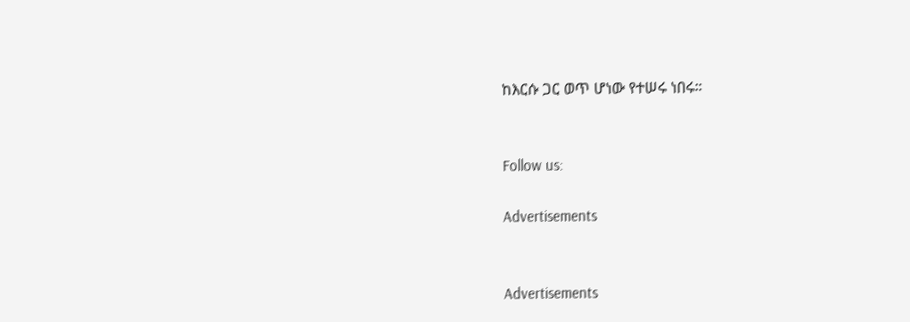ከእርሱ ጋር ወጥ ሆነው የተሠሩ ነበሩ።


Follow us:

Advertisements


Advertisements